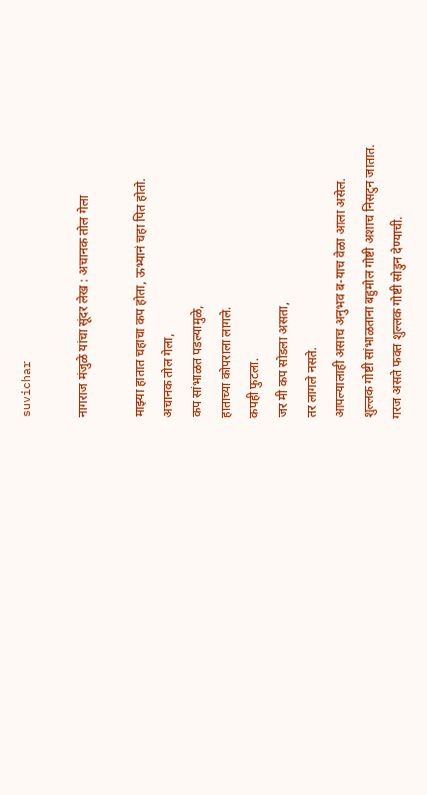suvichar

नागराज मंजुळे यांचा सूंदर लेख : अचानक तोल गेला

माझ्या हातात चहाचा कप होता, ऊभ्यानं चहा पित होतो.
अचानक तोल गेला,
कप सांभाळत पडल्यामुळे,
हाताच्या कोपराला लागले.
कपही फुटला.
जर मी कप सोडला असता,
तर लागले नसते.
आपल्यालाही असाच अनुभव ब-याच वेळा आला असेल.
शुल्लक गोष्टी सांभाळताना बहुमोल गोष्टी अशाच निसटुन जातात.
गरज असते फक्त शुल्लक गोष्टी सोडुन देण्याची.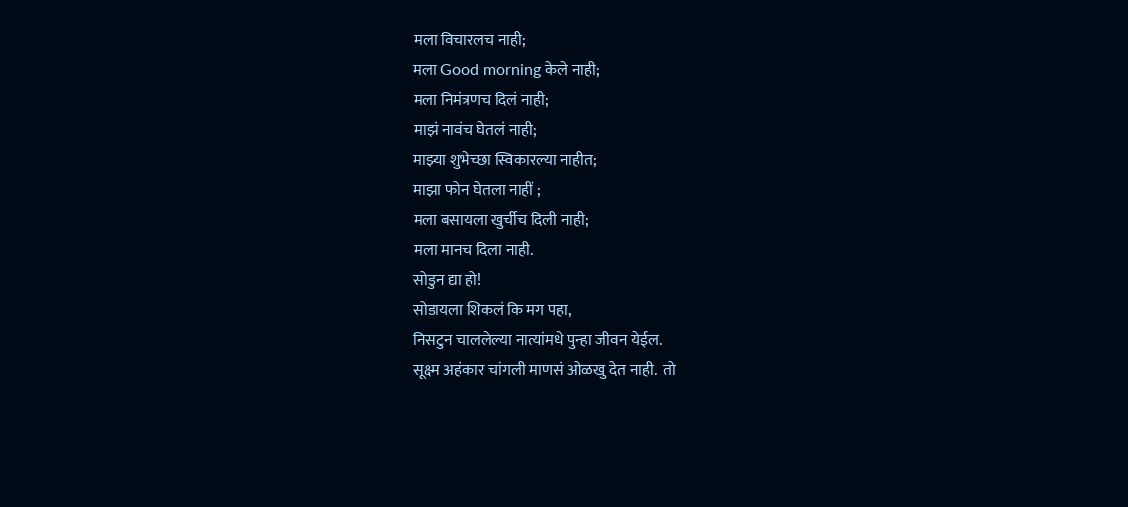मला विचारलच नाही;
मला Good morning केले नाही;
मला निमंत्रणच दिलं नाही;
माझं नावंच घेतलं नाही;
माझ्या शुभेच्छा स्विकारल्या नाहीत;
माझा फोन घेतला नाहीं ;
मला बसायला खुर्चीच दिली नाही;
मला मानच दिला नाही.
सोडुन द्या हो!
सोडायला शिकलं कि मग पहा,
निसटुन चाललेल्या नात्यांमधे पुन्हा जीवन येईल.
सूक्ष्म अहंकार चांगली माणसं ओळखु देत नाही.  तो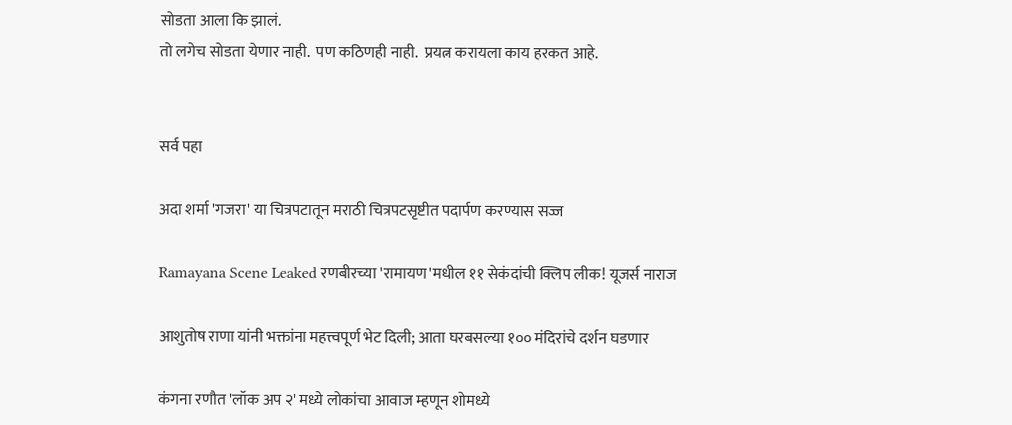सोडता आला कि झालं.
तो लगेच सोडता येणार नाही.  पण कठिणही नाही.  प्रयत्न करायला काय हरकत आहे.


सर्व पहा

अदा शर्मा 'गजरा' या चित्रपटातून मराठी चित्रपटसृष्टीत पदार्पण करण्यास सज्ज

Ramayana Scene Leaked रणबीरच्या 'रामायण'मधील ११ सेकंदांची क्लिप लीक! यूजर्स नाराज

आशुतोष राणा यांनी भक्तांना महत्त्वपूर्ण भेट दिली; आता घरबसल्या १०० मंदिरांचे दर्शन घडणार

कंगना रणौत 'लॉक अप २' मध्ये लोकांचा आवाज म्हणून शोमध्ये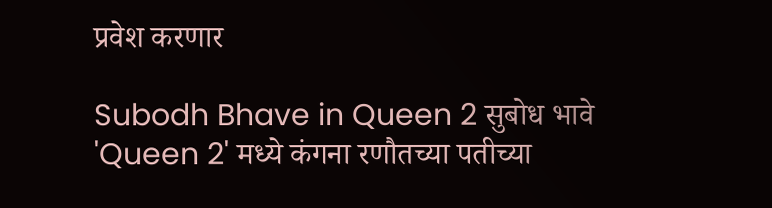प्रवेश करणार

Subodh Bhave in Queen 2 सुबोध भावे 'Queen 2' मध्ये कंगना रणौतच्या पतीच्या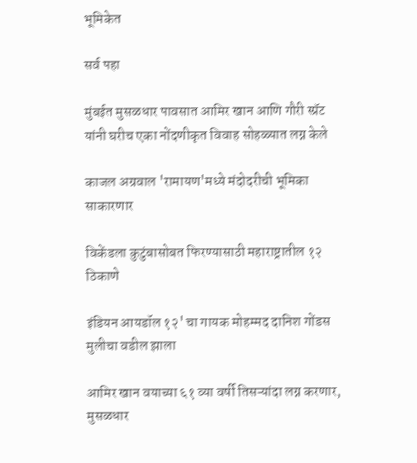भूमिकेत

सर्व पहा

मुंबईत मुसळधार पावसात आमिर खान आणि गौरी स्प्रॅट यांनी घरीच एका नोंदणीकृत विवाह सोहळ्यात लग्न केले

काजल अग्रवाल 'रामायण'मध्ये मंदोदरीची भूमिका साकारणार

विकेंडला कुटुंबासोबत फिरण्यासाठी महाराष्ट्रातील १२ ठिकाणे

इंडियन आयडॉल १२' चा गायक मोहम्मद दानिश गोंडस मुलीचा वडील झाला

आमिर खान वयाच्या ६१ व्या वर्षी तिसऱ्यांदा लग्न करणार, मुसळधार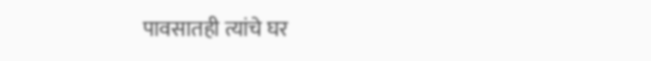पावसातही त्यांचे घर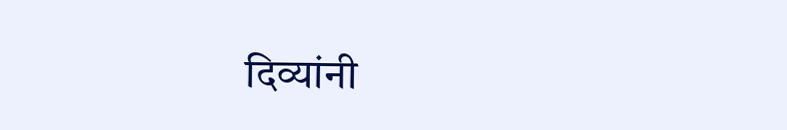दिव्यांनी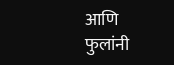आणि फुलांनी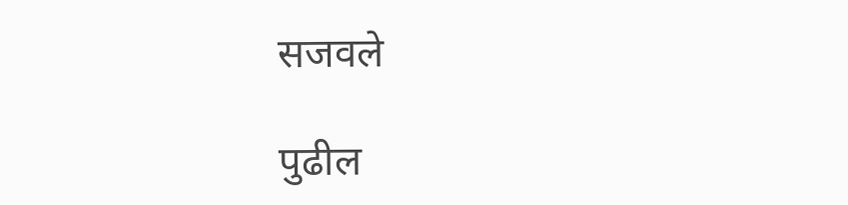सजवले

पुढील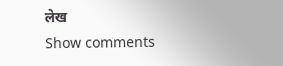लेख
Show comments